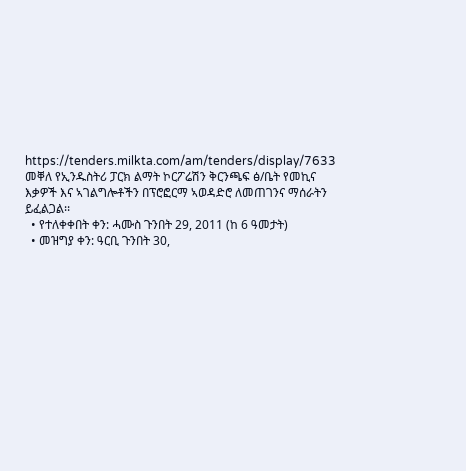https://tenders.milkta.com/am/tenders/display/7633
መቐለ የኢንዱስትሪ ፓርክ ልማት ኮርፖሬሽን ቅርንጫፍ ፅ/ቤት የመኪና እቃዎች እና ኣገልግሎቶችን በፕሮፎርማ ኣወዳድሮ ለመጠገንና ማሰራትን ይፈልጋል፡፡
  • የተለቀቀበት ቀን: ሓሙስ ጉንበት 29, 2011 (ከ 6 ዓመታት)
  • መዝግያ ቀን: ዓርቢ ጉንበት 30,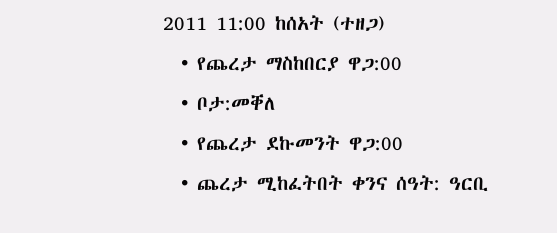2011 11:00 ከሰአት (ተዘጋ)
  • የጨረታ ማስከበርያ ዋጋ:00
  • ቦታ:መቐለ
  • የጨረታ ደኩመንት ዋጋ:00
  • ጨረታ ሚከፈትበት ቀንና ሰዓት: ዓርቢ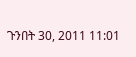ጉንበት 30, 2011 11:01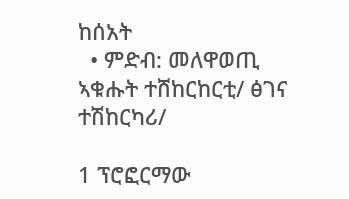ከሰአት
  • ምድብ: መለዋወጢ ኣቁሑት ተሸከርከርቲ/ ፅገና ተሽከርካሪ/

1 ፕሮፎርማው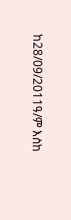ከ28/09/2011ዓ/ም እስከ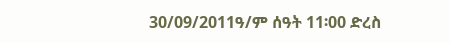30/09/2011ዓ/ም ሰዓት 11፡00 ድረስ